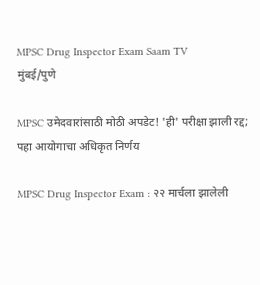MPSC Drug Inspector Exam Saam TV
मुंबई/पुणे

MPSC उमेदवारांसाठी मोठी अपडेट! 'ही' परीक्षा झाली रद्द; पहा आयोगाचा अधिकृत निर्णय

MPSC Drug Inspector Exam : २२ मार्चला झालेली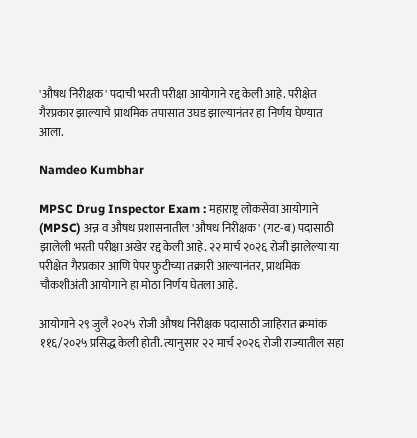'औषध निरीक्षक' पदाची भरती परीक्षा आयोगाने रद्द केली आहे. परीक्षेत गैरप्रकार झाल्याचे प्राथमिक तपासात उघड झाल्यानंतर हा निर्णय घेण्यात आला.

Namdeo Kumbhar

MPSC Drug Inspector Exam : महाराष्ट्र लोकसेवा आयोगाने (MPSC) अन्न व औषध प्रशासनातील 'औषध निरीक्षक' (गट-ब) पदासाठी झालेली भरती परीक्षा अखेर रद्द केली आहे. २२ मार्च २०२६ रोजी झालेल्या या परीक्षेत गैरप्रकार आणि पेपर फुटीच्या तक्रारी आल्यानंतर, प्राथमिक चौकशीअंती आयोगाने हा मोठा निर्णय घेतला आहे.

आयोगाने २९ जुलै २०२५ रोजी औषध निरीक्षक पदासाठी जाहिरात क्रमांक ११६/२०२५ प्रसिद्ध केली होती. त्यानुसार २२ मार्च २०२६ रोजी राज्यातील सहा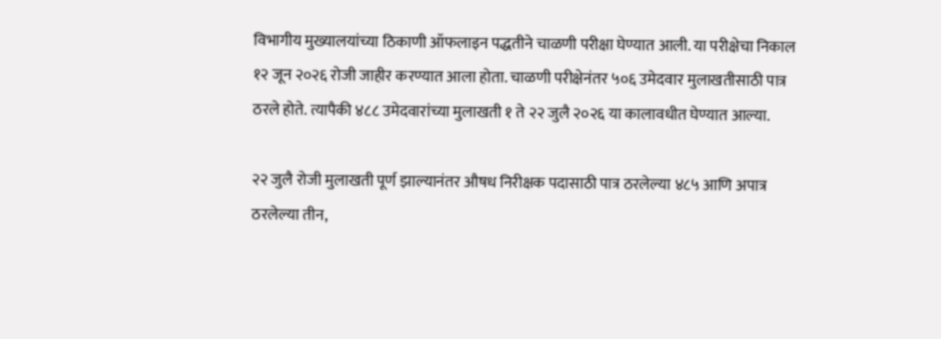विभागीय मुख्यालयांच्या ठिकाणी ऑफलाइन पद्धतीने चाळणी परीक्षा घेण्यात आली. या परीक्षेचा निकाल १२ जून २०२६ रोजी जाहीर करण्यात आला होता. चाळणी परीक्षेनंतर ५०६ उमेदवार मुलाखतीसाठी पात्र ठरले होते. त्यापैकी ४८८ उमेदवारांच्या मुलाखती १ ते २२ जुलै २०२६ या कालावधीत घेण्यात आल्या.

२२ जुलै रोजी मुलाखती पूर्ण झाल्यानंतर औषध निरीक्षक पदासाठी पात्र ठरलेल्या ४८५ आणि अपात्र ठरलेल्या तीन,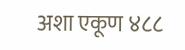अशा एकूण ४८८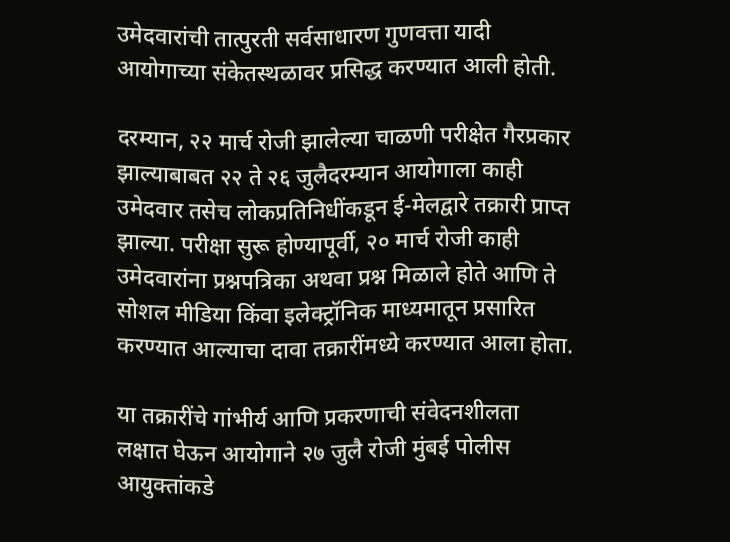उमेदवारांची तात्पुरती सर्वसाधारण गुणवत्ता यादी आयोगाच्या संकेतस्थळावर प्रसिद्ध करण्यात आली होती.

दरम्यान, २२ मार्च रोजी झालेल्या चाळणी परीक्षेत गैरप्रकार झाल्याबाबत २२ ते २६ जुलैदरम्यान आयोगाला काही उमेदवार तसेच लोकप्रतिनिधींकडून ई-मेलद्वारे तक्रारी प्राप्त झाल्या. परीक्षा सुरू होण्यापूर्वी, २० मार्च रोजी काही उमेदवारांना प्रश्नपत्रिका अथवा प्रश्न मिळाले होते आणि ते सोशल मीडिया किंवा इलेक्ट्रॉनिक माध्यमातून प्रसारित करण्यात आल्याचा दावा तक्रारींमध्ये करण्यात आला होता.

या तक्रारींचे गांभीर्य आणि प्रकरणाची संवेदनशीलता लक्षात घेऊन आयोगाने २७ जुलै रोजी मुंबई पोलीस आयुक्तांकडे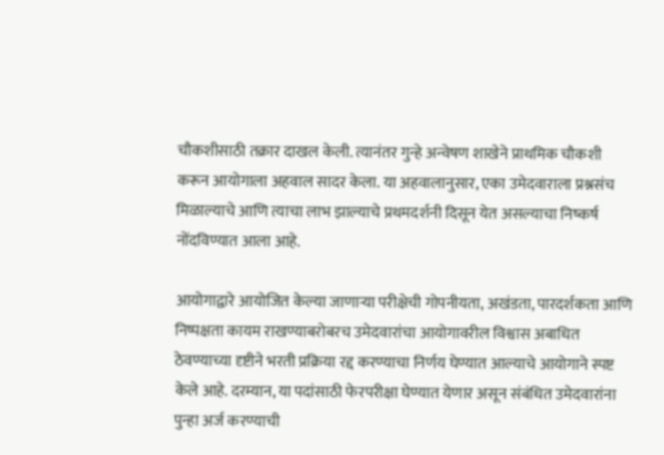चौकशीसाठी तक्रार दाखल केली. त्यानंतर गुन्हे अन्वेषण शाखेने प्राथमिक चौकशी करून आयोगाला अहवाल सादर केला. या अहवालानुसार, एका उमेदवाराला प्रश्नसंच मिळाल्याचे आणि त्याचा लाभ झाल्याचे प्रथमदर्शनी दिसून येत असल्याचा निष्कर्ष नोंदविण्यात आला आहे.

आयोगाद्वारे आयोजित केल्या जाणाऱ्या परीक्षेची गोपनीयता, अखंडता, पारदर्शकता आणि निष्पक्षता कायम राखण्याबरोबरच उमेदवारांचा आयोगावरील विश्वास अबाधित ठेवण्याच्या दृष्टीने भरती प्रक्रिया रद्द करण्याचा निर्णय घेण्यात आल्याचे आयोगाने स्पष्ट केले आहे. दरम्यान, या पदांसाठी फेरपरीक्षा घेण्यात येणार असून संबंधित उमेदवारांना पुन्हा अर्ज करण्याची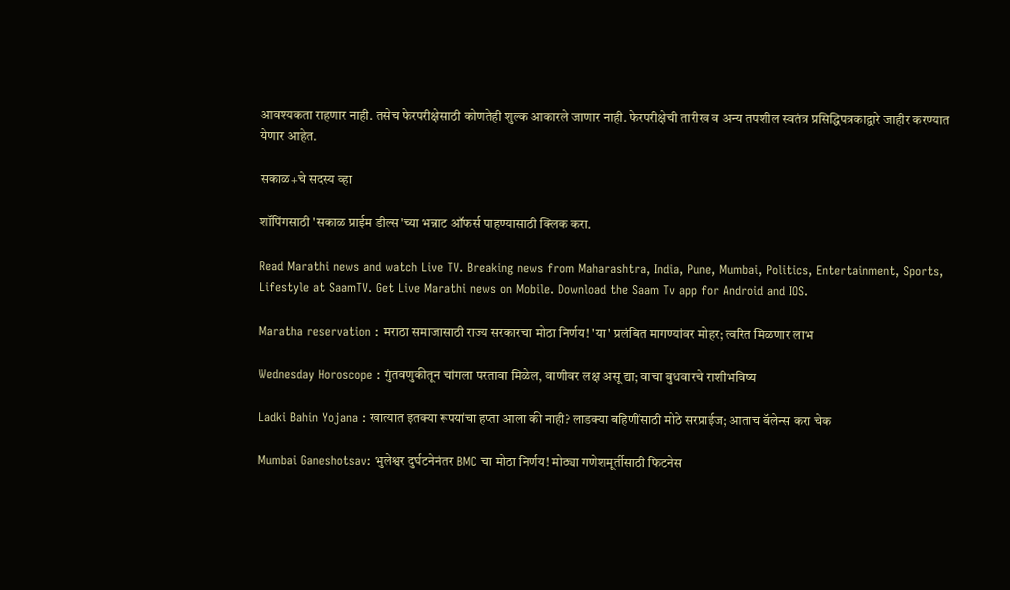आवश्यकता राहणार नाही. तसेच फेरपरीक्षेसाठी कोणतेही शुल्क आकारले जाणार नाही. फेरपरीक्षेची तारीख व अन्य तपशील स्वतंत्र प्रसिद्धिपत्रकाद्वारे जाहीर करण्यात येणार आहेत.

सकाळ+चे सदस्य व्हा

शॉपिंगसाठी 'सकाळ प्राईम डील्स'च्या भन्नाट ऑफर्स पाहण्यासाठी क्लिक करा.

Read Marathi news and watch Live TV. Breaking news from Maharashtra, India, Pune, Mumbai, Politics, Entertainment, Sports, Lifestyle at SaamTV. Get Live Marathi news on Mobile. Download the Saam Tv app for Android and IOS.

Maratha reservation : मराठा समाजासाठी राज्य सरकारचा मोठा निर्णय! 'या' प्रलंबित मागण्यांवर मोहर; त्वरित मिळणार लाभ

Wednesday Horoscope : गुंतवणुकीतून चांगला परतावा मिळेल, वाणीवर लक्ष असू द्या; वाचा बुधवारचे राशीभविष्य

Ladki Bahin Yojana : खात्यात इतक्या रूपयांचा हप्ता आला की नाही? लाडक्या बहिणींसाठी मोठे सरप्राईज; आताच बॅलेन्स करा चेक

Mumbai Ganeshotsav: भुलेश्वर दुर्घटनेनंतर BMC चा मोठा निर्णय! मोठ्या गणेशमूर्तीसाठी फिटनेस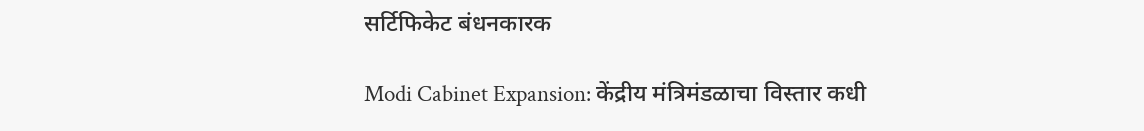सर्टिफिकेट बंधनकारक

Modi Cabinet Expansion: केंद्रीय मंत्रिमंडळाचा विस्तार कधी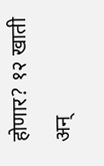होणार? १२ खाती अन्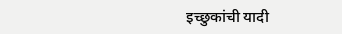इच्छुकांची यादी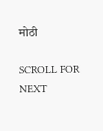मोठी

SCROLL FOR NEXT